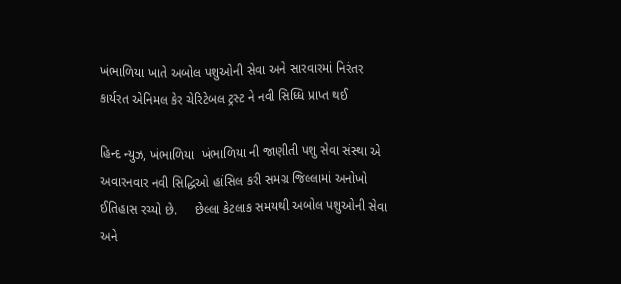ખંભાળિયા ખાતે અબોલ પશુઓની સેવા અને સારવારમાં નિરંતર કાર્યરત એનિમલ કેર ચેરિટેબલ ટ્રસ્ટ ને નવી સિધ્ધિ પ્રાપ્ત થઈ

હિન્દ ન્યુઝ, ખંભાળિયા  ખંભાળિયા ની જાણીતી પશુ સેવા સંસ્થા એ અવારનવાર નવી સિદ્ધિઓ હાંસિલ કરી સમગ્ર જિલ્લામાં અનોખો ઈતિહાસ રચ્યો છે.     છેલ્લા કેટલાક સમયથી અબોલ પશુઓની સેવા અને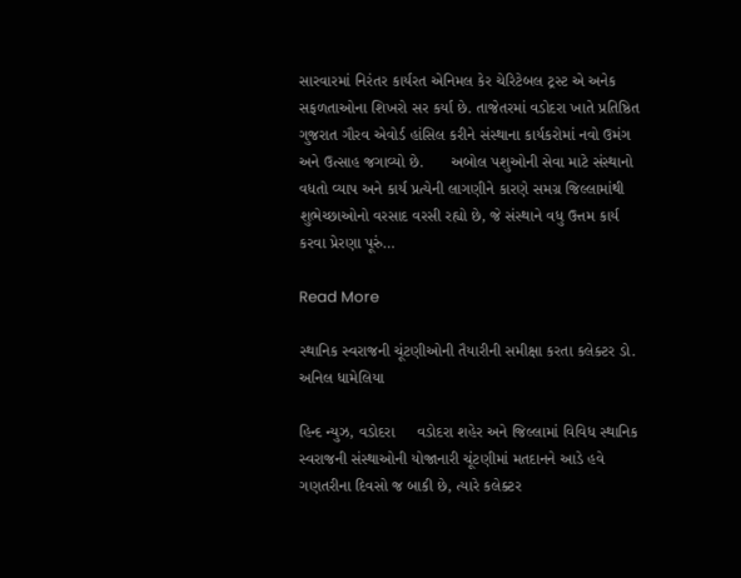સારવારમાં નિરંતર કાર્યરત એનિમલ કેર ચેરિટેબલ ટ્રસ્ટ એ અનેક સફળતાઓના શિખરો સર કર્યા છે. તાજેતરમાં વડોદરા ખાતે પ્રતિષ્ઠિત ગુજરાત ગૌરવ એવોર્ડ હાંસિલ કરીને સંસ્થાના કાર્યકરોમાં નવો ઉમંગ અને ઉત્સાહ જગાવ્યો છે.      અબોલ પશુઓની સેવા માટે સંસ્થાનો વધતો વ્યાપ અને કાર્ય પ્રત્યેની લાગણીને કારણે સમગ્ર જિલ્લામાંથી શુભેચ્છાઓનો વરસાદ વરસી રહ્યો છે, જે સંસ્થાને વધુ ઉત્તમ કાર્ય કરવા પ્રેરણા પૂરું…

Read More

સ્થાનિક સ્વરાજની ચૂંટણીઓની તૈયારીની સમીક્ષા કરતા કલેક્ટર ડો. અનિલ ધામેલિયા

હિન્દ ન્યુઝ, વડોદરા     વડોદરા શહેર અને જિલ્લામાં વિવિધ સ્થાનિક સ્વરાજની સંસ્થાઓની યોજાનારી ચૂંટણીમાં મતદાનને આડે હવે ગણતરીના દિવસો જ બાકી છે, ત્યારે કલેક્ટર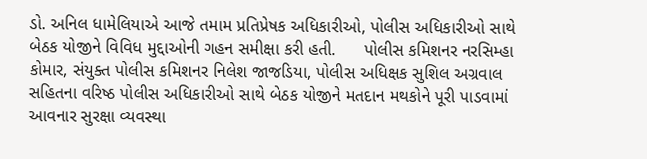ડો. અનિલ ધામેલિયાએ આજે તમામ પ્રતિપ્રેષક અધિકારીઓ, પોલીસ અધિકારીઓ સાથે બેઠક યોજીને વિવિધ મુદ્દાઓની ગહન સમીક્ષા કરી હતી.      પોલીસ કમિશનર નરસિમ્હા કોમાર, સંયુક્ત પોલીસ કમિશનર નિલેશ જાજડિયા, પોલીસ અધિક્ષક સુશિલ અગ્રવાલ સહિતના વરિષ્ઠ પોલીસ અધિકારીઓ સાથે બેઠક યોજીને મતદાન મથકોને પૂરી પાડવામાં આવનાર સુરક્ષા વ્યવસ્થા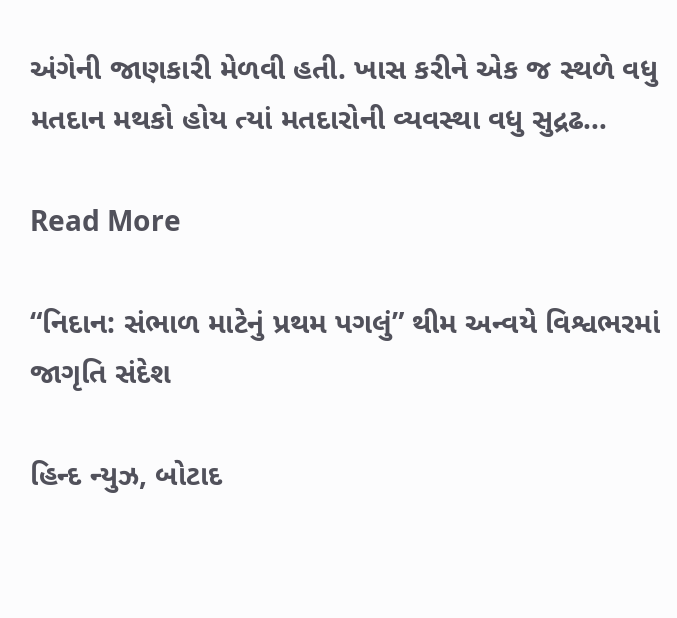અંગેની જાણકારી મેળવી હતી. ખાસ કરીને એક જ સ્થળે વધુ મતદાન મથકો હોય ત્યાં મતદારોની વ્યવસ્થા વધુ સુદ્રઢ…

Read More

“નિદાન: સંભાળ માટેનું પ્રથમ પગલું” થીમ અન્વયે વિશ્વભરમાં જાગૃતિ સંદેશ

હિન્દ ન્યુઝ, બોટાદ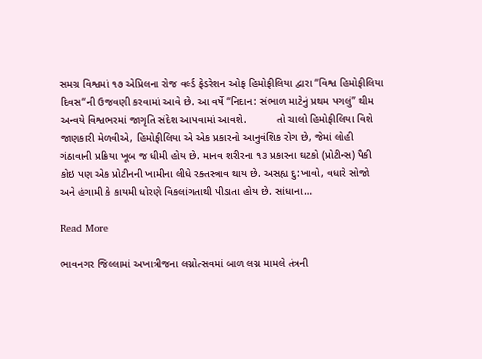સમગ્ર વિશ્વમાં ૧૭ એપ્રિલના રોજ વર્લ્‍ડ ફેડરેશન ઓફ હિમોફીલિયા દ્વારા ‘‘વિશ્વ હિમોફીલિયા દિવસ‘‘ની ઉજવણી કરવામાં આવે છે. આ વર્ષે “નિદાન: સંભાળ માટેનું પ્રથમ પગલું” થીમ અન્વયે વિશ્વભરમાં જાગૃતિ સંદેશ આપવામાં આવશે.          તો ચાલો હિમોફીલિયા વિશે જાણકારી મેળવીએ, હિમોફીલિયા એ એક પ્રકારનો આનુવંશિક રોગ છે, જેમાં લોહી ગંઠાવાની પ્રક્રિયા ખૂબ જ ધીમી હોય છે. માનવ શરીરના ૧૩ પ્રકારના ઘટકો (પ્રોટીન્સ) પૈકી કોઇ પણ એક પ્રોટીનની ખામીના લીધે રક્તસ્ત્રાવ થાય છે. અસહ્ય દુ:ખાવો, વધારે સોજો અને હંગામી કે કાયમી ધોરણે વિકલાંગતાથી પીડાતા હોય છે. સાંધાના…

Read More

ભાવનગર જિલ્લામાં અખાત્રીજના લગ્નોત્સવમાં બાળ લગ્ન મામલે તંત્રની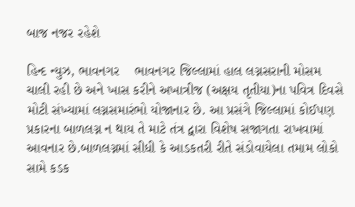બાજ નજર રહેશે

હિન્દ ન્યુઝ, ભાવનગર    ભાવનગર જિલ્લામાં હાલ લગ્નસરાની મોસમ ચાલી રહી છે અને ખાસ કરીને અખાત્રીજ (અક્ષય તૃતીયા)ના પવિત્ર દિવસે મોટી સંખ્યામાં લગ્નસમારંભો યોજાનાર છે. આ પ્રસંગે જિલ્લામાં કોઈપણ પ્રકારના બાળલગ્ન ન થાય તે માટે તંત્ર દ્વારા વિશેષ સજાગતા રાખવામાં આવનાર છે.બાળલગ્નમાં સીધી કે આડકતરી રીતે સંડોવાયેલા તમામ લોકો સામે કડક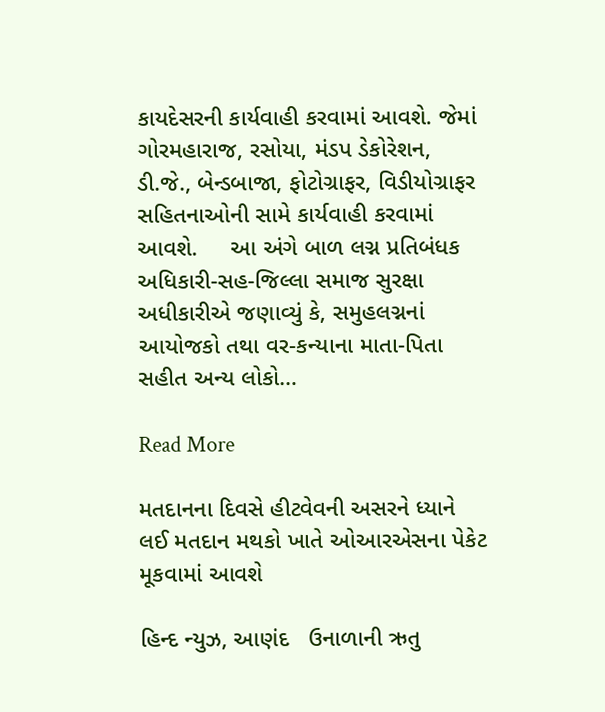કાયદેસરની કાર્યવાહી કરવામાં આવશે. જેમાં ગોરમહારાજ, રસોયા, મંડપ ડેકોરેશન, ડી.જે., બેન્ડબાજા, ફોટોગ્રાફર, વિડીયોગ્રાફર સહિતનાઓની સામે કાર્યવાહી કરવામાં આવશે.     આ અંગે બાળ લગ્ન પ્રતિબંધક અધિકારી-સહ-જિલ્લા સમાજ સુરક્ષા અધીકારીએ જણાવ્યું કે, સમુહલગ્નનાં આયોજકો તથા વર-કન્યાના માતા-પિતા સહીત અન્ય લોકો…

Read More

મતદાનના દિવસે હીટવેવની અસરને ધ્યાને લઈ મતદાન મથકો ખાતે ઓઆરએસના પેકેટ મૂકવામાં આવશે

હિન્દ ન્યુઝ, આણંદ   ઉનાળાની ઋતુ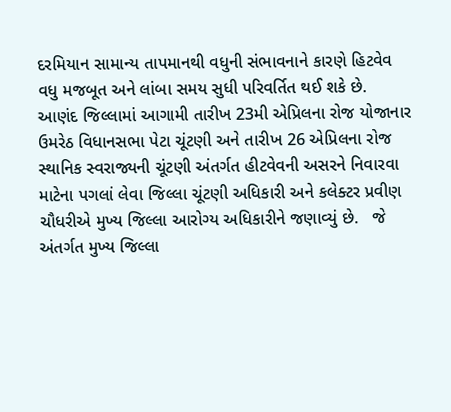દરમિયાન સામાન્ય તાપમાનથી વધુની સંભાવનાને કારણે હિટવેવ વધુ મજબૂત અને લાંબા સમય સુધી પરિવર્તિત થઈ શકે છે.     આણંદ જિલ્લામાં આગામી તારીખ 23મી એપ્રિલના રોજ યોજાનાર ઉમરેઠ વિધાનસભા પેટા ચૂંટણી અને તારીખ 26 એપ્રિલના રોજ સ્થાનિક સ્વરાજ્યની ચૂંટણી અંતર્ગત હીટવેવની અસરને નિવારવા માટેના પગલાં લેવા જિલ્લા ચૂંટણી અધિકારી અને કલેક્ટર પ્રવીણ ચૌધરીએ મુખ્ય જિલ્લા આરોગ્ય અધિકારીને જણાવ્યું છે.   જે અંતર્ગત મુખ્ય જિલ્લા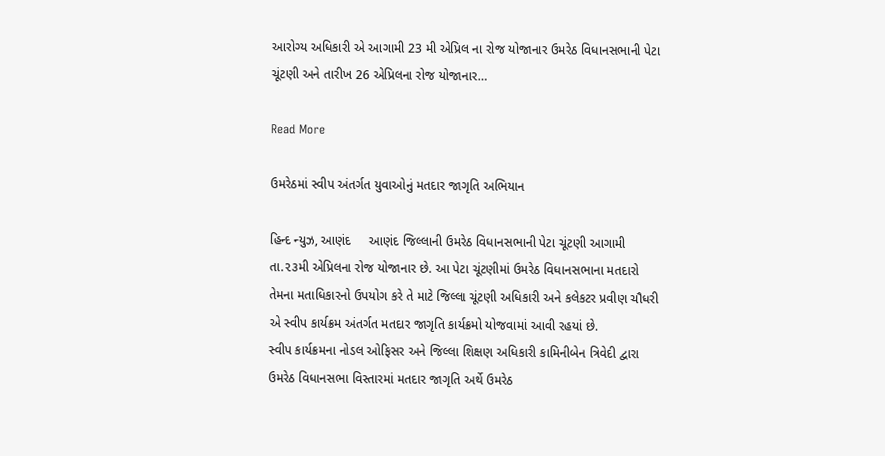આરોગ્ય અધિકારી એ આગામી 23 મી એપ્રિલ ના રોજ યોજાનાર ઉમરેઠ વિધાનસભાની પેટા ચૂંટણી અને તારીખ 26 એપ્રિલના રોજ યોજાનાર…

Read More

ઉમરેઠમાં સ્વીપ અંતર્ગત યુવાઓનું મતદાર જાગૃતિ અભિયાન

હિન્દ ન્યુઝ, આણંદ     આણંદ જિલ્લાની ઉમરેઠ વિધાનસભાની પેટા ચૂંટણી આગામી તા.૨૩મી એપ્રિલના રોજ યોજાનાર છે. આ પેટા ચૂંટણીમાં ઉમરેઠ વિધાનસભાના મતદારો તેમના મતાધિકારનો ઉપયોગ કરે તે માટે જિલ્લા ચૂંટણી અધિકારી અને કલેકટર પ્રવીણ ચૌધરી એ સ્વીપ કાર્યક્રમ અંતર્ગત મતદાર જાગૃતિ કાર્યક્રમો યોજવામાં આવી રહયાં છે.             સ્વીપ કાર્યક્રમના નોડલ ઓફિસર અને જિલ્લા શિક્ષણ અધિકારી કામિનીબેન ત્રિવેદી દ્વારા ઉમરેઠ વિધાનસભા વિસ્તારમાં મતદાર જાગૃતિ અર્થે ઉમરેઠ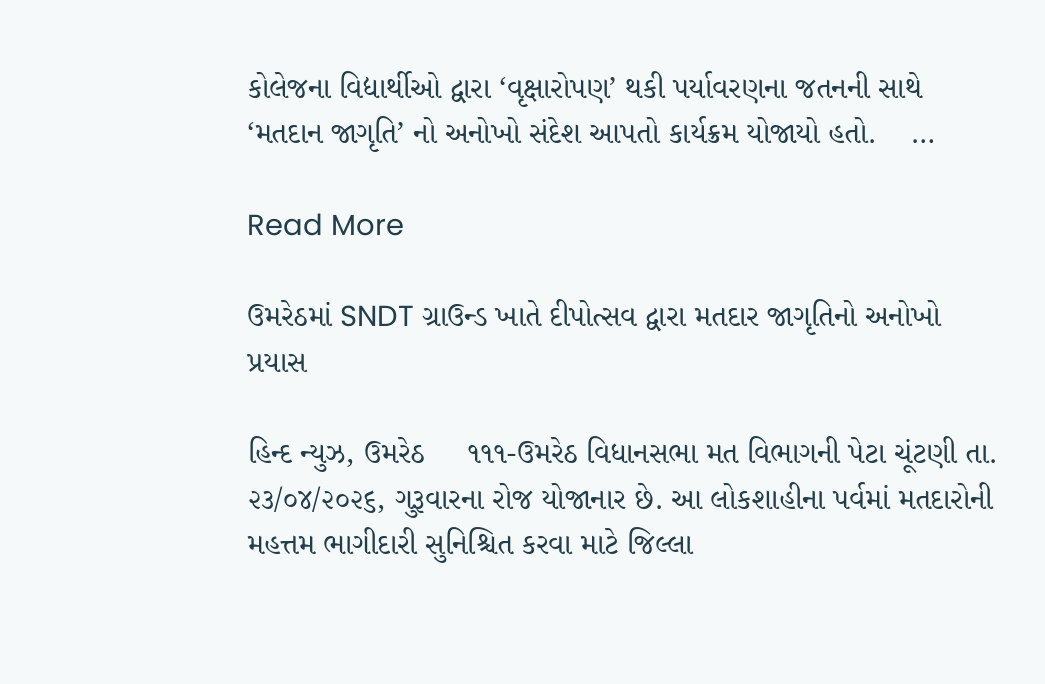કોલેજના વિદ્યાર્થીઓ દ્વારા ‘વૃક્ષારોપણ’ થકી પર્યાવરણના જતનની સાથે ‘મતદાન જાગૃતિ’ નો અનોખો સંદેશ આપતો કાર્યક્રમ યોજાયો હતો.    …

Read More

ઉમરેઠમાં SNDT ગ્રાઉન્ડ ખાતે દીપોત્સવ દ્વારા મતદાર જાગૃતિનો અનોખો પ્રયાસ

હિન્દ ન્યુઝ, ઉમરેઠ     ૧૧૧-ઉમરેઠ વિધાનસભા મત વિભાગની પેટા ચૂંટણી તા. ૨૩/૦૪/૨૦૨૬, ગુરૂવારના રોજ યોજાનાર છે. આ લોકશાહીના પર્વમાં મતદારોની મહત્તમ ભાગીદારી સુનિશ્ચિત કરવા માટે જિલ્લા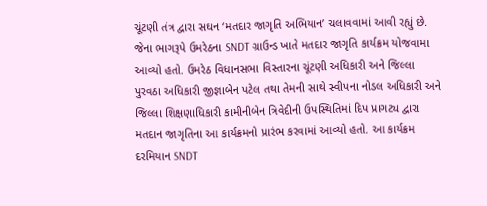ચૂંટણી તંત્ર દ્વારા સઘન ‘મતદાર જાગૃતિ અભિયાન’ ચલાવવામાં આવી રહ્યું છે. જેના ભાગરૂપે ઉમરેઠના SNDT ગ્રાઉન્ડ ખાતે મતદાર જાગૃતિ કાર્યક્રમ યોજવામા આવ્યો હતો. ઉમરેઠ વિધાનસભા વિસ્તારના ચૂંટણી અધિકારી અને જિલ્લા પુરવઠા અધિકારી જીજ્ઞાબેન પટેલ તથા તેમની સાથે સ્વીપના નોડલ અધિકારી અને જિલ્લા શિક્ષણાધિકારી કામીનીબેન ત્રિવેદીની ઉપસ્થિતિમાં દિપ પ્રાગટ્ય દ્વારા મતદાન જાગૃતિના આ કાર્યક્રમનો પ્રારંભ કરવામાં આવ્યો હતો. આ કાર્યક્રમ દરમિયાન SNDT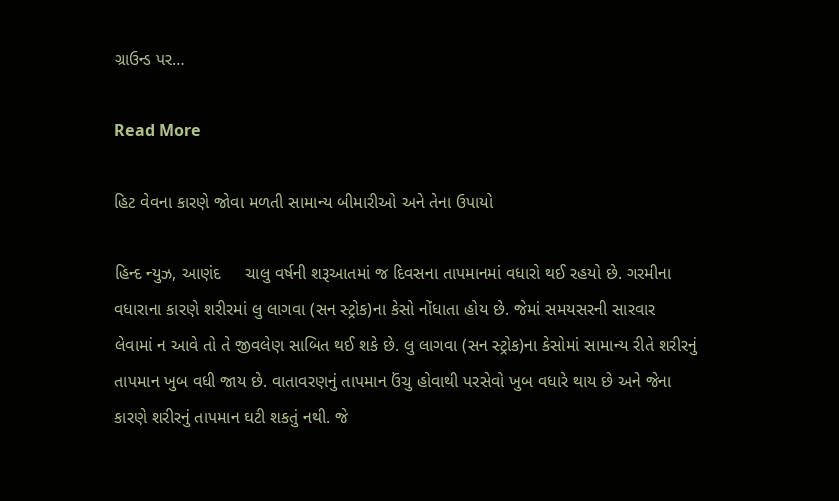ગ્રાઉન્ડ પર…

Read More

હિટ વેવના કારણે જોવા મળતી સામાન્ય બીમારીઓ અને તેના ઉપાયો

હિન્દ ન્યુઝ, આણંદ     ચાલુ વર્ષની શરૂઆતમાં જ દિવસના તાપમાનમાં વધારો થઈ રહયો છે. ગરમીના વધારાના કારણે શરીરમાં લુ લાગવા (સન સ્ટ્રોક)ના કેસો નોંધાતા હોય છે. જેમાં સમયસરની સારવાર લેવામાં ન આવે તો તે જીવલેણ સાબિત થઈ શકે છે. લુ લાગવા (સન સ્ટ્રોક)ના કેસોમાં સામાન્ય રીતે શરીરનું તાપમાન ખુબ વધી જાય છે. વાતાવરણનું તાપમાન ઉંચુ હોવાથી પરસેવો ખુબ વધારે થાય છે અને જેના કારણે શરીરનું તાપમાન ઘટી શકતું નથી. જે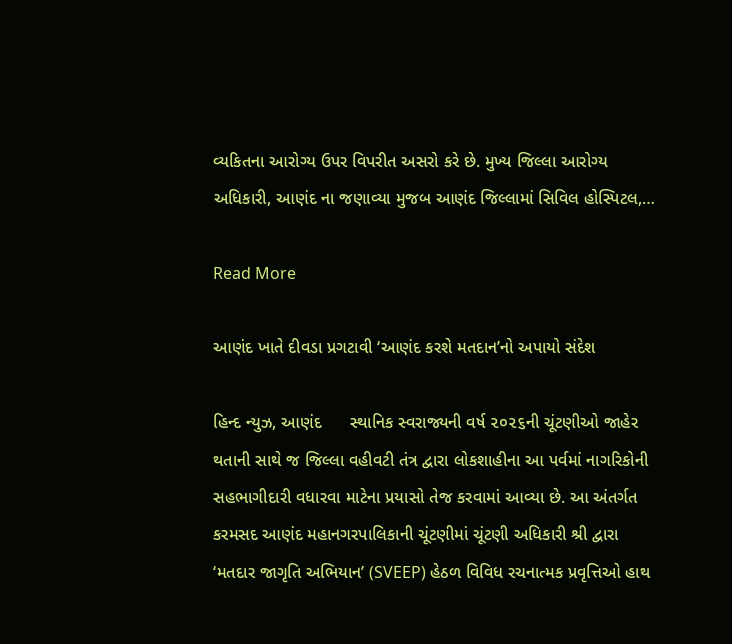વ્યકિતના આરોગ્ય ઉપર વિપરીત અસરો કરે છે. મુખ્ય જિલ્લા આરોગ્ય અધિકારી, આણંદ ના જણાવ્યા મુજબ આણંદ જિલ્લામાં સિવિલ હોસ્પિટલ,…

Read More

આણંદ ખાતે દીવડા પ્રગટાવી ‘આણંદ કરશે મતદાન’નો અપાયો સંદેશ

હિન્દ ન્યુઝ, આણંદ      સ્થાનિક સ્વરાજ્યની વર્ષ ૨૦૨૬ની ચૂંટણીઓ જાહેર થતાની સાથે જ જિલ્લા વહીવટી તંત્ર દ્વારા લોકશાહીના આ પર્વમાં નાગરિકોની સહભાગીદારી વધારવા માટેના પ્રયાસો તેજ કરવામાં આવ્યા છે. આ અંતર્ગત કરમસદ આણંદ મહાનગરપાલિકાની ચૂંટણીમાં ચૂંટણી અધિકારી શ્રી દ્વારા ‘મતદાર જાગૃતિ અભિયાન’ (SVEEP) હેઠળ વિવિધ રચનાત્મક પ્રવૃત્તિઓ હાથ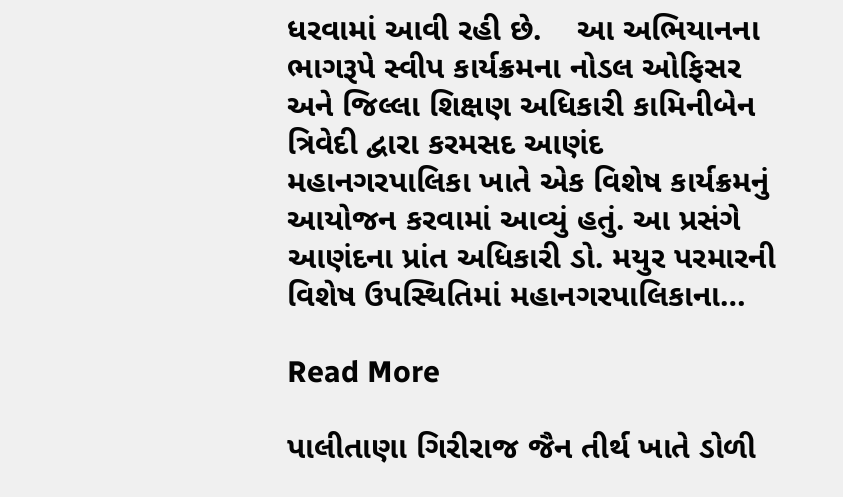ધરવામાં આવી રહી છે.    આ અભિયાનના ભાગરૂપે સ્વીપ કાર્યક્રમના નોડલ ઓફિસર અને જિલ્લા શિક્ષણ અધિકારી કામિનીબેન ત્રિવેદી દ્વારા કરમસદ આણંદ મહાનગરપાલિકા ખાતે એક વિશેષ કાર્યક્રમનું આયોજન કરવામાં આવ્યું હતું. આ પ્રસંગે આણંદના પ્રાંત અધિકારી ડો. મયુર પરમારની વિશેષ ઉપસ્થિતિમાં મહાનગરપાલિકાના…

Read More

પાલીતાણા ગિરીરાજ જૈન તીર્થ ખાતે ડોળી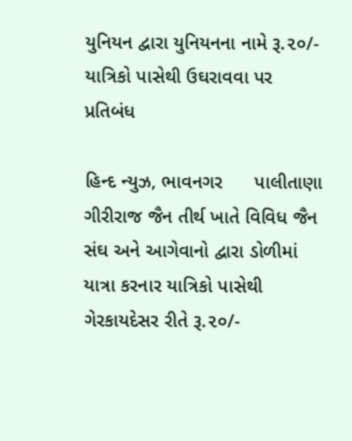યુનિયન દ્વારા યુનિયનના નામે રૂ.૨૦/- યાત્રિકો પાસેથી ઉઘરાવવા પર પ્રતિબંધ

હિન્દ ન્યુઝ, ભાવનગર      પાલીતાણા ગીરીરાજ જૈન તીર્થ ખાતે વિવિધ જૈન સંઘ અને આગેવાનો દ્વારા ડોળીમાં યાત્રા કરનાર યાત્રિકો પાસેથી ગેરકાયદેસર રીતે રૂ.૨૦/-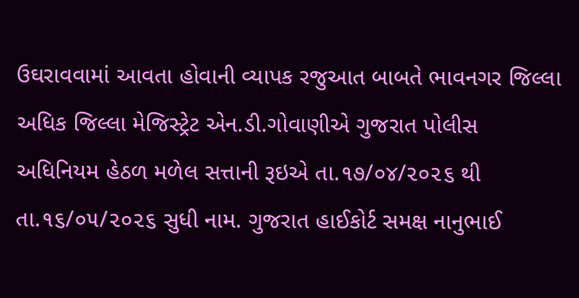ઉઘરાવવામાં આવતા હોવાની વ્યાપક રજુઆત બાબતે ભાવનગર જિલ્લા અધિક જિલ્લા મેજિસ્ટ્રેટ એન.ડી.ગોવાણીએ ગુજરાત પોલીસ અધિનિયમ હેઠળ મળેલ સત્તાની રૂઇએ તા.૧૭/૦૪/૨૦૨૬ થી તા.૧૬/૦૫/૨૦૨૬ સુધી નામ. ગુજરાત હાઈકોર્ટ સમક્ષ નાનુભાઈ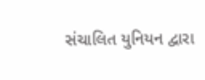સંચાલિત યુનિયન દ્વારા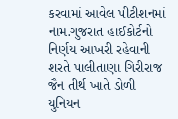કરવામાં આવેલ પીટીશનમાં નામ.ગુજરાત હાઈકોર્ટનો નિર્ણય આખરી રહેવાની શરતે પાલીતાણા ગિરીરાજ જૈન તીર્થ ખાતે ડોળી યુનિયન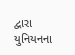દ્વારા યુનિયનના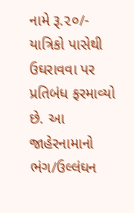નામે રૂ.૨૦/- યાત્રિકો પાસેથી ઉઘરાવવા પર પ્રતિબંધ ફરમાવ્યો છે. આ જાહેરનામાનો ભંગ/ઉલ્લંઘન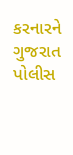કરનારને ગુજરાત પોલીસ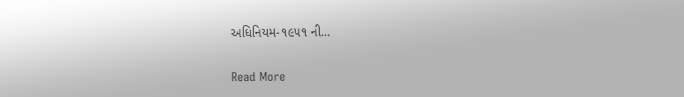અધિનિયમ-૧૯૫૧ ની…

Read More